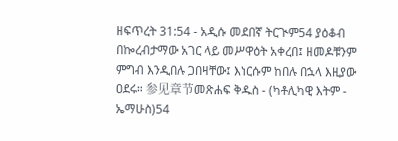ዘፍጥረት 31:54 - አዲሱ መደበኛ ትርጒም54 ያዕቆብ በኰረብታማው አገር ላይ መሥዋዕት አቀረበ፤ ዘመዶቹንም ምግብ እንዲበሉ ጋበዛቸው፤ እነርሱም ከበሉ በኋላ እዚያው ዐደሩ። 参见章节መጽሐፍ ቅዱስ - (ካቶሊካዊ እትም - ኤማሁስ)54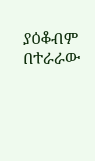ያዕቆብም በተራራው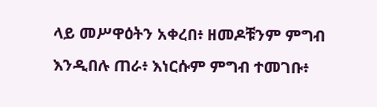ላይ መሥዋዕትን አቀረበ፥ ዘመዶቹንም ምግብ እንዲበሉ ጠራ፥ እነርሱም ምግብ ተመገቡ፥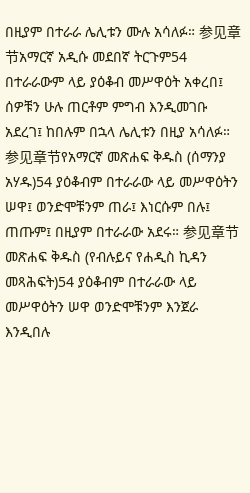በዚያም በተራራ ሌሊቱን ሙሉ አሳለፉ። 参见章节አማርኛ አዲሱ መደበኛ ትርጉም54 በተራራውም ላይ ያዕቆብ መሥዋዕት አቀረበ፤ ሰዎቹን ሁሉ ጠርቶም ምግብ እንዲመገቡ አደረገ፤ ከበሉም በኋላ ሌሊቱን በዚያ አሳለፉ። 参见章节የአማርኛ መጽሐፍ ቅዱስ (ሰማንያ አሃዱ)54 ያዕቆብም በተራራው ላይ መሥዋዕትን ሠዋ፤ ወንድሞቹንም ጠራ፤ እነርሱም በሉ፤ ጠጡም፤ በዚያም በተራራው አደሩ። 参见章节መጽሐፍ ቅዱስ (የብሉይና የሐዲስ ኪዳን መጻሕፍት)54 ያዕቆብም በተራራው ላይ መሥዋዕትን ሠዋ ወንድሞቹንም እንጀራ እንዲበሉ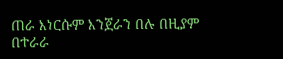ጠራ እነርሱም እንጀራን በሉ በዚያም በተራራ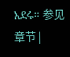አደሩ። 参见章节 |